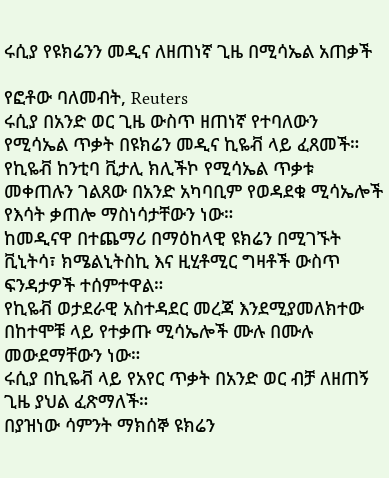ሩሲያ የዩክሬንን መዲና ለዘጠነኛ ጊዜ በሚሳኤል አጠቃች

የፎቶው ባለመብት, Reuters
ሩሲያ በአንድ ወር ጊዜ ውስጥ ዘጠነኛ የተባለውን የሚሳኤል ጥቃት በዩክሬን መዲና ኪዬቭ ላይ ፈጸመች።
የኪዬቭ ከንቲባ ቪታሊ ክሊችኮ የሚሳኤል ጥቃቱ መቀጠሉን ገልጸው በአንድ አካባቢም የወዳደቁ ሚሳኤሎች የእሳት ቃጠሎ ማስነሳታቸውን ነው።
ከመዲናዋ በተጨማሪ በማዕከላዊ ዩክሬን በሚገኙት ቪኒትሳ፣ ክሜልኒትስኪ እና ዚሂቶሚር ግዛቶች ውስጥ ፍንዳታዎች ተሰምተዋል።
የኪዬቭ ወታደራዊ አስተዳደር መረጃ እንደሚያመለክተው በከተሞቹ ላይ የተቃጡ ሚሳኤሎች ሙሉ በሙሉ መውደማቸውን ነው።
ሩሲያ በኪዬቭ ላይ የአየር ጥቃት በአንድ ወር ብቻ ለዘጠኝ ጊዜ ያህል ፈጽማለች።
በያዝነው ሳምንት ማክሰኞ ዩክሬን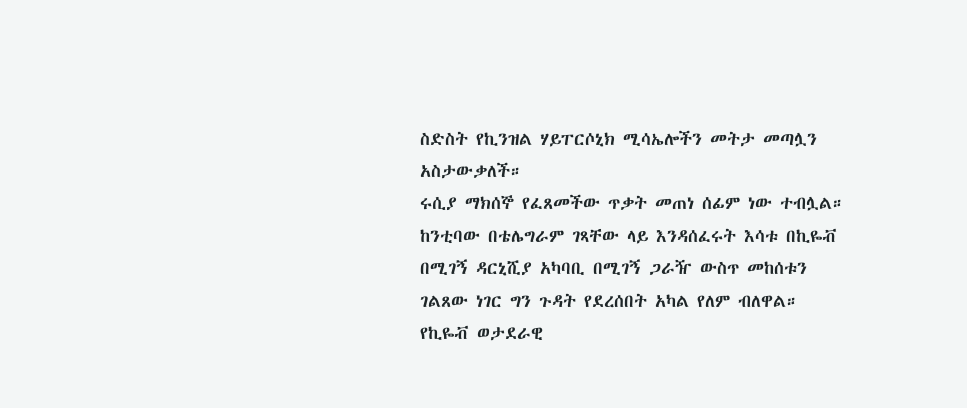ስድስት የኪንዝል ሃይፐርሶኒክ ሚሳኤሎችን መትታ መጣሏን አስታውቃለች።
ሩሲያ ማክሰኞ የፈጸመችው ጥቃት መጠነ ሰፊም ነው ተብሏል።
ከንቲባው በቴሌግራም ገጻቸው ላይ እንዳሰፈሩት እሳቱ በኪዬቭ በሚገኝ ዳርኒሺያ አካባቢ በሚገኝ ጋራዥ ውስጥ መከሰቱን ገልጸው ነገር ግን ጉዳት የደረሰበት አካል የለም ብለዋል።
የኪዬቭ ወታደራዊ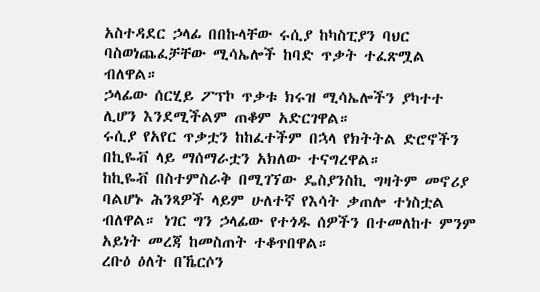አስተዳደር ኃላፊ በበኩላቸው ሩሲያ ከካስፒያን ባህር ባስወነጨፈቻቸው ሚሳኤሎች ከባድ ጥቃት ተፈጽሟል ብለዋል።
ኃላፊው ሰርሂይ ፖፕኮ ጥቃቱ ክሩዝ ሚሳኤሎችን ያካተተ ሊሆን እንደሚችልም ጠቆም አድርገዋል።
ሩሲያ የአየር ጥቃቷን ከከፈተችም በኋላ የክትትል ድሮኖችን በኪዬቭ ላይ ማሰማራቷን አክለው ተናግረዋል።
ከኪዬቭ በስተምስራቅ በሚገኘው ዴስያንስኪ ግዛትም መኖሪያ ባልሆኑ ሕንጻዎች ላይም ሁለተኛ የእሳት ቃጠሎ ተነስቷል ብለዋል። ነገር ግን ኃላፊው የተጎዱ ሰዎችን በተመለከተ ምንም አይነት መረጃ ከመስጠት ተቆጥበዋል።
ረቡዕ ዕለት በኼርሶን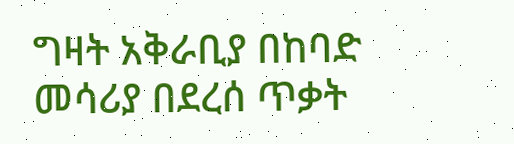ግዛት አቅራቢያ በከባድ መሳሪያ በደረሰ ጥቃት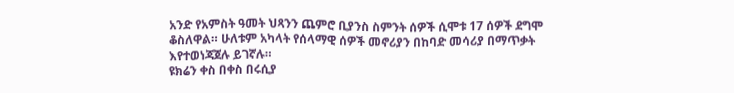አንድ የአምስት ዓመት ህጻንን ጨምሮ ቢያንስ ስምንት ሰዎች ሲሞቱ 17 ሰዎች ደግሞ ቆስለዋል። ሁለቱም አካላት የሰላማዊ ሰዎች መኖሪያን በከባድ መሳሪያ በማጥቃት እየተወነጃጀሉ ይገኛሉ።
ዩክሬን ቀስ በቀስ በሩሲያ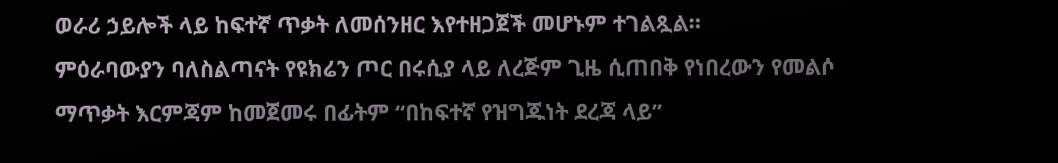ወራሪ ኃይሎች ላይ ከፍተኛ ጥቃት ለመሰንዘር እየተዘጋጀች መሆኑም ተገልጿል።
ምዕራባውያን ባለስልጣናት የዩክሬን ጦር በሩሲያ ላይ ለረጅም ጊዜ ሲጠበቅ የነበረውን የመልሶ ማጥቃት እርምጃም ከመጀመሩ በፊትም “በከፍተኛ የዝግጁነት ደረጃ ላይ”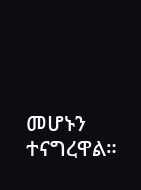መሆኑን ተናግረዋል።